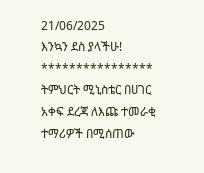21/06/2025
እንኳን ደስ ያላችሁ!
****************
ትምህርት ሚኒስቴር በሀገር አቀፍ ደረጃ ለእጩ ተመራቂ ተማሪዎች በሚሰጠው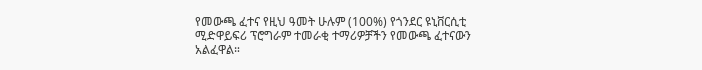የመውጫ ፈተና የዚህ ዓመት ሁሉም (100%) የጎንደር ዩኒቨርሲቲ ሚድዋይፍሪ ፕሮግራም ተመራቂ ተማሪዎቻችን የመውጫ ፈተናውን አልፈዋል።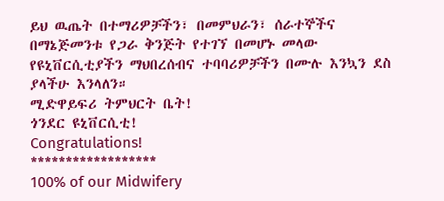ይህ ዉጤት በተማሪዎቻችን፣ በመምህራን፣ ሰራተኞችና በማኔጅመንቱ የጋራ ቅንጅት የተገኘ በመሆኑ መላው የዩኒቨርሲቲያችን ማህበረሰብና ተባባሪዎቻችን በሙሉ እንኳን ደስ ያላችሁ እንላለን።
ሚድዋይፍሪ ትምህርት ቤት!
ጎንደር ዩኒቨርሲቲ!
Congratulations!
******************
100% of our Midwifery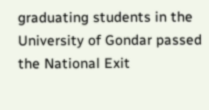graduating students in the University of Gondar passed the National Exit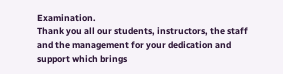Examination.
Thank you all our students, instructors, the staff and the management for your dedication and support which brings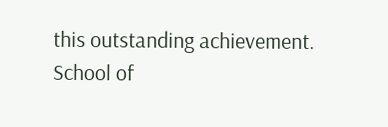this outstanding achievement.
School of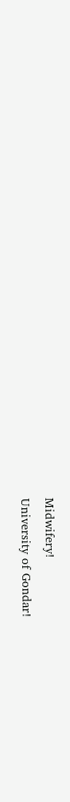Midwifery!
University of Gondar!